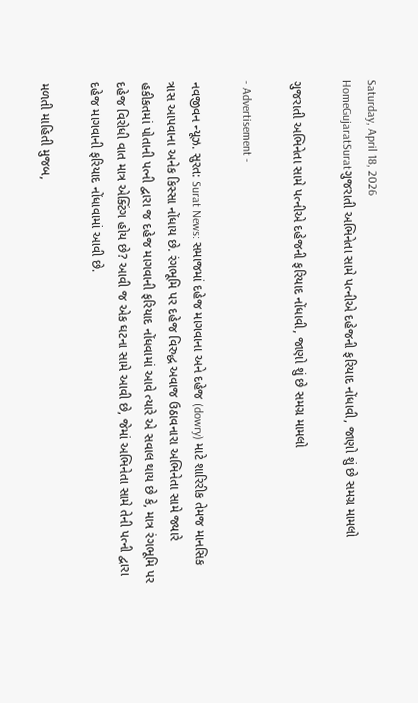Saturday, April 18, 2026
HomeGujaratSuratગુજરાતી અભિનેતા સામે પત્નીએ દહેજની ફરિયાદ નોંધાવી, જાણો શું છે સમગ્ર મામલો

ગુજરાતી અભિનેતા સામે પત્નીએ દહેજની ફરિયાદ નોંધાવી, જાણો શું છે સમગ્ર મામલો

- Advertisement -

નવજીવન ન્યૂઝ. સુરત: Surat News: સમાજમાં દહેજ માગવાના અને દહેજ (dowry) માટે શારિરીક તેમજ માનસિક ત્રાસ આપવાના અનેક કિસ્સા નોંધાય છે. રંગભૂમિ પર દહેજ વિરુદ્ધ અવાજ ઉઠાવનારા અભિનેતા સામે જ્યારે હકીકતમાં પોતાની પત્ની દ્વારા જ દહેજ માગવાની ફરિયાદ નોંધવામાં આવે ત્યારે એ સવાલ થાય છે કે, માત્ર રંગભૂમિ પર દહેજ વિરોધી વાત માત્ર એક્ટિંગ હોય છે? આવી જ એક ઘટના સામે આવી છે, જેમાં અભિનેતા સામે તેની પત્ની દ્વારા દહેજ માગવાની ફરિયાદ નોંધાવામાં આવી છે.

મળતી માહિતી મુજબ,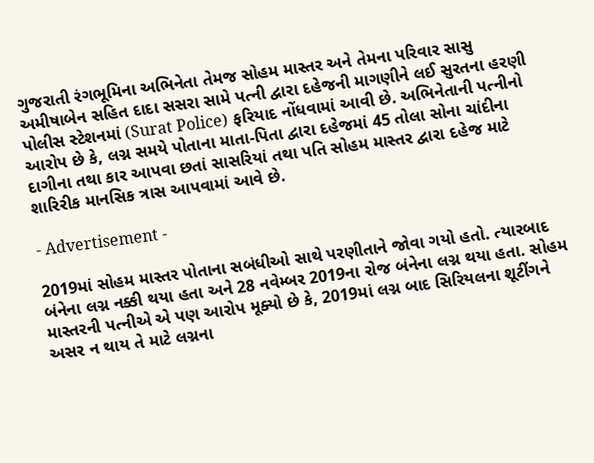ગુજરાતી રંગભૂમિના અભિનેતા તેમજ સોહમ માસ્તર અને તેમના પરિવાર સાસુ અમીષાબેન સહિત દાદા સસરા સામે પત્ની દ્વારા દહેજની માગણીને લઈ સુરતના હરણી પોલીસ સ્ટેશનમાં (Surat Police) ફરિયાદ નોંધવામાં આવી છે. અભિનેતાની પત્નીનો આરોપ છે કે, લગ્ન સમયે પોતાના માતા-પિતા દ્વારા દહેજમાં 45 તોલા સોના ચાંદીના દાગીના તથા કાર આપવા છતાં સાસરિયાં તથા પતિ સોહમ માસ્તર દ્વારા દહેજ માટે શારિરીક માનસિક ત્રાસ આપવામાં આવે છે.

- Advertisement -

2019માં સોહમ માસ્તર પોતાના સબંધીઓ સાથે પરણીતાને જોવા ગયો હતો. ત્યારબાદ બંનેના લગ્ન નક્કી થયા હતા અને 28 નવેમ્બર 2019ના રોજ બંનેના લગ્ન થયા હતા. સોહમ માસ્તરની પત્નીએ એ પણ આરોપ મૂક્યો છે કે, 2019માં લગ્ન બાદ સિરિયલના શૂટીંગને અસર ન થાય તે માટે લગ્નના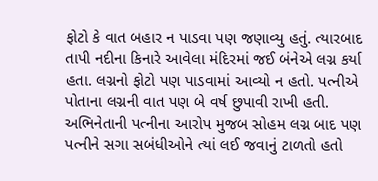ફોટો કે વાત બહાર ન પાડવા પણ જણાવ્યુ હતું. ત્યારબાદ તાપી નદીના કિનારે આવેલા મંદિરમાં જઈ બંનેએ લગ્ન કર્યા હતા. લગ્નનો ફોટો પણ પાડવામાં આવ્યો ન હતો. પત્નીએ પોતાના લગ્નની વાત પણ બે વર્ષ છુપાવી રાખી હતી. અભિનેતાની પત્નીના આરોપ મુજબ સોહમ લગ્ન બાદ પણ પત્નીને સગા સબંધીઓને ત્યાં લઈ જવાનું ટાળતો હતો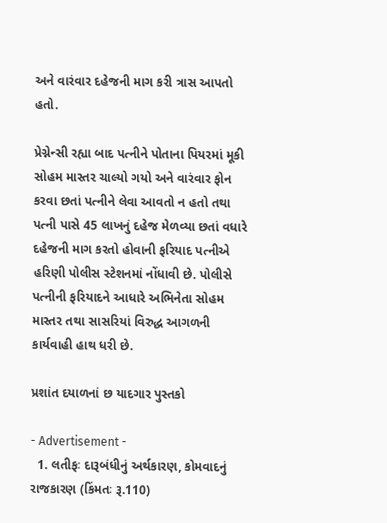અને વારંવાર દહેજની માગ કરી ત્રાસ આપતો હતો.

પ્રેગ્નેન્સી રહ્યા બાદ પત્નીને પોતાના પિયરમાં મૂકી સોહમ માસ્તર ચાલ્યો ગયો અને વારંવાર ફોન કરવા છતાં પત્નીને લેવા આવતો ન હતો તથા પત્ની પાસે 45 લાખનું દહેજ મેળવ્યા છતાં વધારે દહેજની માગ કરતો હોવાની ફરિયાદ પત્નીએ હરિણી પોલીસ સ્ટેશનમાં નોંધાવી છે. પોલીસે પત્નીની ફરિયાદને આધારે અભિનેતા સોહમ માસ્તર તથા સાસરિયાં વિરુદ્ધ આગળની કાર્યવાહી હાથ ધરી છે.

પ્રશાંત દયાળનાં છ યાદગાર પુસ્તકો

- Advertisement -
  1. લતીફઃ દારૂબંધીનું અર્થકારણ, કોમવાદનું રાજકારણ (કિંમતઃ રૂ.110)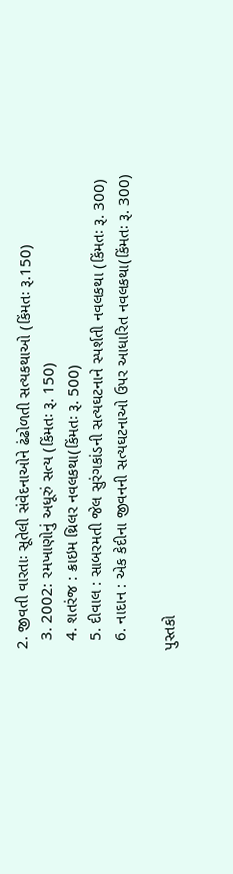2. જીવતી વારતાઃ સૂતેલી સંવેદનાઓને ઢંઢોળતી સત્યકથાઓ (કિંમતઃ રૂ.150)
  3. 2002: રમખાણોનું અધૂરું સત્ય (કિંમતઃ રૂ. 150)
  4. શતરંજ : ક્રાઇમ થ્રિલર નવલકથા(કિંમતઃ રૂ. 500)
  5. દીવાલ : સાબરમતી જેલ સુરંગકાંડની સત્યઘટનાને સ્પર્શતી નવલકથા (કિંમતઃ રૂ. 300)
  6. નાદાન : એક કેદીના જીવનની સત્યઘટનાઓ ઉપર આધારિત નવલકથા(કિંમતઃ રૂ. 300)

પુસ્તકો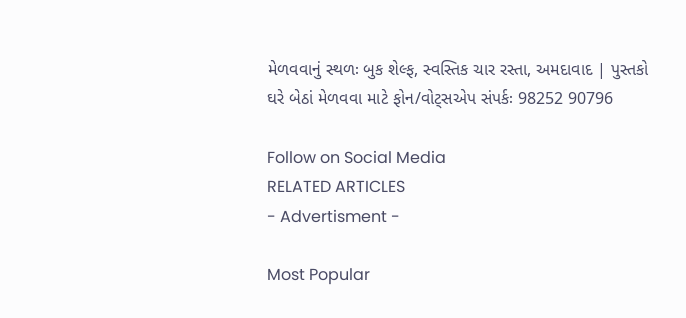મેળવવાનું સ્થળઃ બુક શેલ્ફ, સ્વસ્તિક ચાર રસ્તા, અમદાવાદ | પુસ્તકો ઘરે બેઠાં મેળવવા માટે ફોન/વોટ્સએપ સંપર્કઃ 98252 90796

Follow on Social Media
RELATED ARTICLES
- Advertisment -

Most Popular